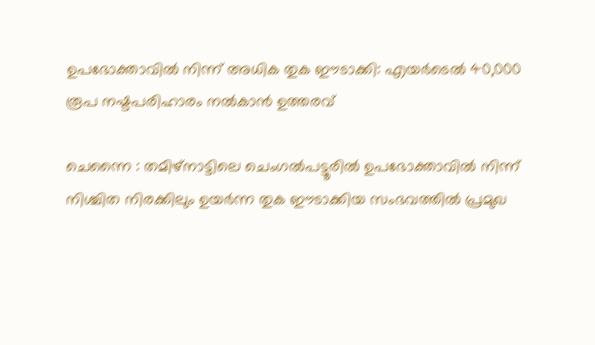ഉപഭോക്താവിൽ നിന്ന് അധിക തുക ഈടാക്കി: എയർടെൽ 40,000 രൂപ നഷ്ടപരിഹാരം നൽകാൻ ഉത്തരവ്

ചെന്നൈ : തമിഴ്‌നാട്ടിലെ ചെംഗൽപട്ടൂരിൽ ഉപഭോക്താവിൽ നിന്ന് നിശ്ചിത നിരക്കിലും ഉയർന്ന തുക ഈടാക്കിയ സംഭവത്തിൽ പ്രമുഖ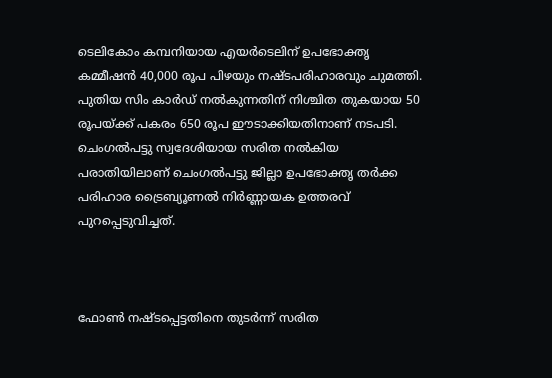ടെലികോം കമ്പനിയായ എയർടെലിന് ഉപഭോക്തൃ കമ്മീഷൻ 40,000 രൂപ പിഴയും നഷ്ടപരിഹാരവും ചുമത്തി. പുതിയ സിം കാർഡ് നൽകുന്നതിന് നിശ്ചിത തുകയായ 50 രൂപയ്ക്ക് പകരം 650 രൂപ ഈടാക്കിയതിനാണ് നടപടി. ചെംഗൽപട്ടു സ്വദേശിയായ സരിത നൽകിയ പരാതിയിലാണ് ചെംഗൽപട്ടു ജില്ലാ ഉപഭോക്തൃ തർക്ക പരിഹാര ട്രൈബ്യൂണൽ നിർണ്ണായക ഉത്തരവ് പുറപ്പെടുവിച്ചത്.



ഫോൺ നഷ്ടപ്പെട്ടതിനെ തുടർന്ന് സരിത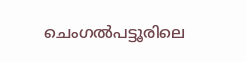ചെംഗൽപട്ടൂരിലെ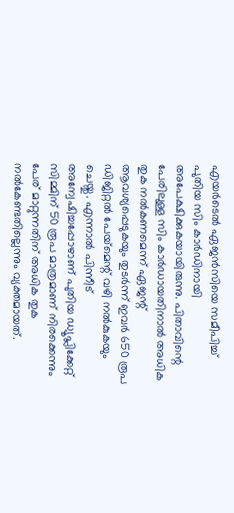എയർടെൽ ഏജൻസിയെ സമീപിച്ച് പുതിയ സിം കാർഡിനായി അപേക്ഷിക്കുകയായിരുന്നു. പിതാവിന്റെ പേരിലുള്ള സിം കാർഡായതിനാൽ അധിക തുക നൽകണമെന്ന് ഏജന്റ് ആവശ്യപ്പെടുകയും തുടർന്ന് ഇവർ 650 രൂപ ഡിജിറ്റൽ പേയ്‌മെന്റ് വഴി നൽകുകയും ചെയ്തു. എന്നാൽ പിന്നീട് അന്വേഷിച്ചപ്പോഴാണ് പുതിയ ഡ്യൂപ്ലിക്കേറ്റ് സിമ്മിന് 50 രൂപ മാത്രമാണ് നിരക്കെന്നും പേര് മാറ്റുന്നതിന് അധിക തുക നൽകേണ്ടതില്ലെന്നും വ്യക്തമായത്.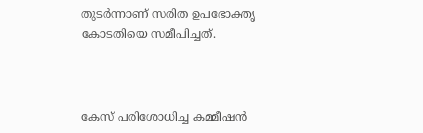തുടർന്നാണ് സരിത ഉപഭോക്തൃ കോടതിയെ സമീപിച്ചത്.



കേസ് പരിശോധിച്ച കമ്മീഷൻ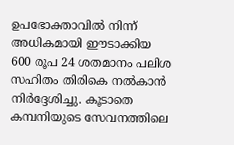ഉപഭോക്താവിൽ നിന്ന് അധികമായി ഈടാക്കിയ 600 രൂപ 24 ശതമാനം പലിശ സഹിതം തിരികെ നൽകാൻ നിർദ്ദേശിച്ചു. കൂടാതെ കമ്പനിയുടെ സേവനത്തിലെ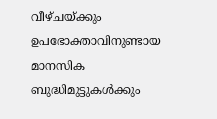വീഴ്ചയ്ക്കും ഉപഭോക്താവിനുണ്ടായ മാനസിക ബുദ്ധിമുട്ടുകൾക്കും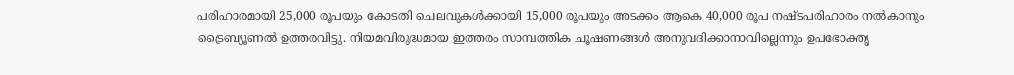പരിഹാരമായി 25,000 രൂപയും കോടതി ചെലവുകൾക്കായി 15,000 രൂപയും അടക്കം ആകെ 40,000 രൂപ നഷ്ടപരിഹാരം നൽകാനും ട്രൈബ്യൂണൽ ഉത്തരവിട്ടു. നിയമവിരുദ്ധമായ ഇത്തരം സാമ്പത്തിക ചൂഷണങ്ങൾ അനുവദിക്കാനാവില്ലെന്നും ഉപഭോക്തൃ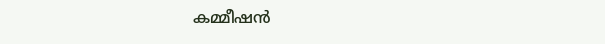കമ്മീഷൻ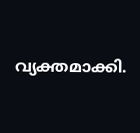വ്യക്തമാക്കി.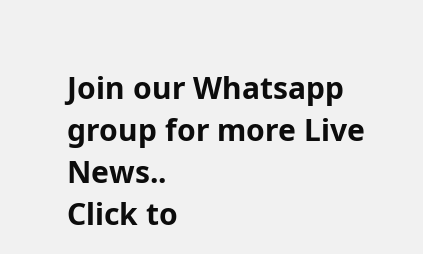Join our Whatsapp group for more Live News..
Click to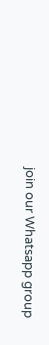join our Whatsapp group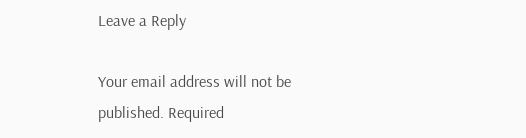Leave a Reply

Your email address will not be published. Required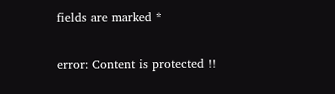fields are marked *

error: Content is protected !!